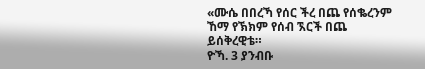«ሙሴ በበረኻ የሰር ችረ በጨ የሰቈረንም ኸማ የኽክም የሰብ ኧርች በጨ ይሰቅረዊቴ።
ዮኻ. 3 ያንብቡ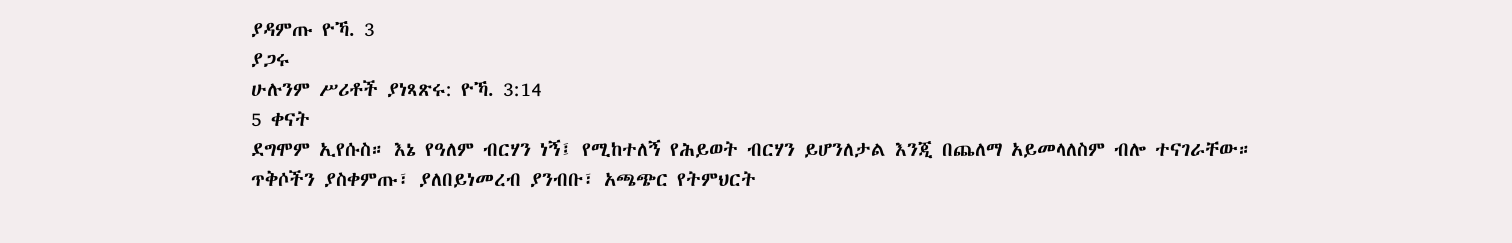ያዳምጡ ዮኻ. 3
ያጋሩ
ሁሉንም ሥሪቶች ያነጻጽሩ: ዮኻ. 3:14
5 ቀናት
ደግሞም ኢየሱስ። እኔ የዓለም ብርሃን ነኝ፤ የሚከተለኝ የሕይወት ብርሃን ይሆንለታል እንጂ በጨለማ አይመላለስም ብሎ ተናገራቸው።
ጥቅሶችን ያስቀምጡ፣ ያለበይነመረብ ያንብቡ፣ አጫጭር የትምህርት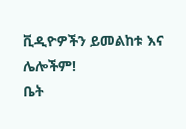ቪዲዮዎችን ይመልከቱ እና ሌሎችም!
ቤት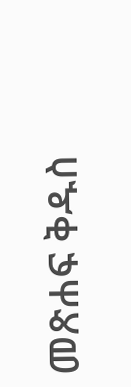መጽሐፍ ቅዱስ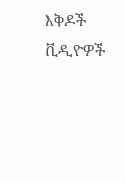እቅዶች
ቪዲዮዎች